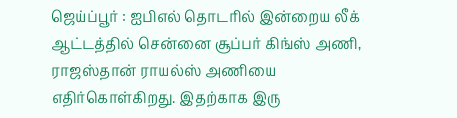ஜெய்ப்பூர் : ஐபிஎல் தொடரில் இன்றைய லீக் ஆட்டத்தில் சென்னை சூப்பர் கிங்ஸ் அணி, ராஜஸ்தான் ராயல்ஸ் அணியை எதிர்கொள்கிறது. இதற்காக இரு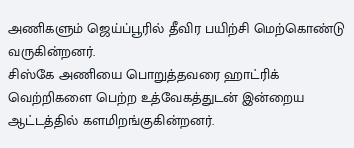அணிகளும் ஜெய்ப்பூரில் தீவிர பயிற்சி மெற்கொண்டு வருகின்றனர்.
சிஸ்கே அணியை பொறுத்தவரை ஹாட்ரிக் வெற்றிகளை பெற்ற உத்வேகத்துடன் இன்றைய ஆட்டத்தில் களமிறங்குகின்றனர்.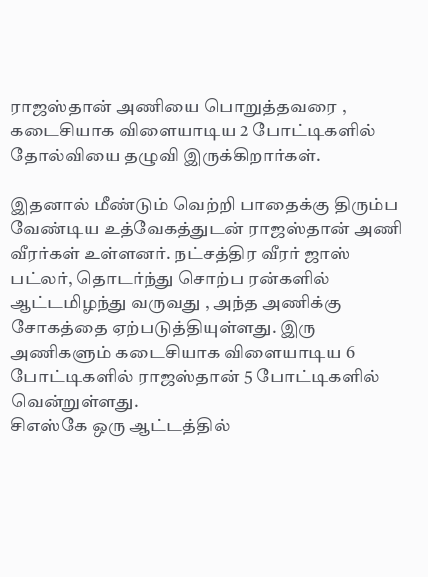ராஜஸ்தான் அணியை பொறுத்தவரை , கடைசியாக விளையாடிய 2 போட்டிகளில் தோல்வியை தழுவி இருக்கிறார்கள்.

இதனால் மீண்டும் வெற்றி பாதைக்கு திரும்ப வேண்டிய உத்வேகத்துடன் ராஜஸ்தான் அணி வீரர்கள் உள்ளனர். நட்சத்திர வீரர் ஜாஸ் பட்லர், தொடர்ந்து சொற்ப ரன்களில் ஆட்டமிழந்து வருவது , அந்த அணிக்கு சோகத்தை ஏற்படுத்தியுள்ளது. இரு அணிகளும் கடைசியாக விளையாடிய 6 போட்டிகளில் ராஜஸ்தான் 5 போட்டிகளில் வென்றுள்ளது.
சிஎஸ்கே ஒரு ஆட்டத்தில்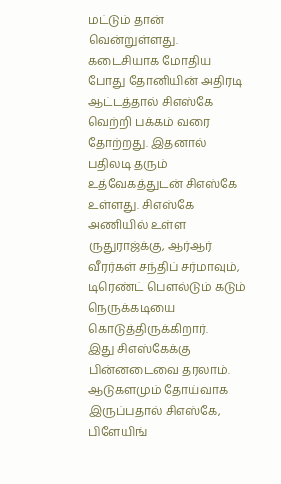மட்டும் தான் வென்றுள்ளது. கடைசியாக மோதிய போது தோனியின் அதிரடி ஆட்டத்தால் சிஎஸ்கே வெற்றி பக்கம் வரை தோற்றது. இதனால் பதிலடி தரும் உத்வேகத்துடன் சிஎஸ்கே உள்ளது. சிஎஸ்கே அணியில் உள்ள ருதுராஜ்க்கு, ஆர்ஆர் வீரர்கள் சந்திப் சர்மாவும், டிரெண்ட் பௌல்டும் கடும் நெருக்கடியை கொடுத்திருக்கிறார்.
இது சிஎஸ்கேக்கு பின்னடைவை தரலாம். ஆடுகளமும் தோய்வாக இருப்பதால் சிஎஸ்கே, பிளேயிங்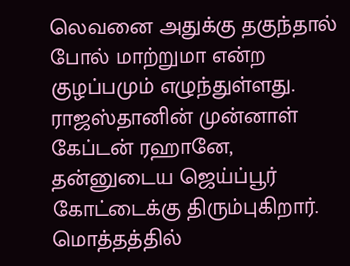லெவனை அதுக்கு தகுந்தால் போல் மாற்றுமா என்ற குழப்பமும் எழுந்துள்ளது. ராஜஸ்தானின் முன்னாள் கேப்டன் ரஹானே, தன்னுடைய ஜெய்ப்பூர் கோட்டைக்கு திரும்புகிறார். மொத்தத்தில்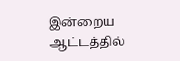இன்றைய ஆட்டத்தில்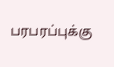பரபரப்புக்கு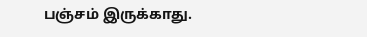பஞ்சம் இருக்காது.